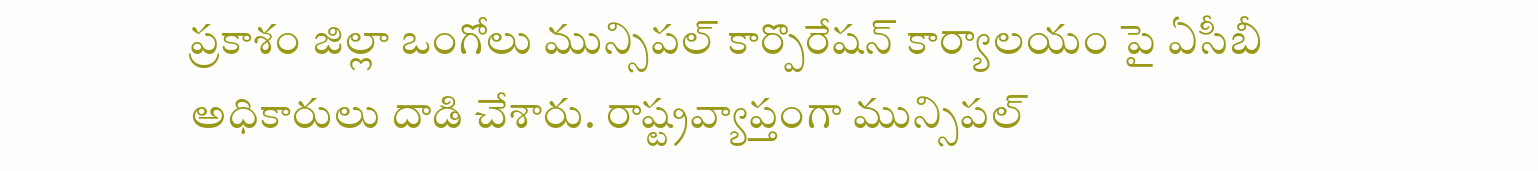ప్రకాశం జిల్లా ఒంగోలు మున్సిపల్ కార్పొరేషన్ కార్యాలయం పై ఏసీబీ అధికారులు దాడి చేశారు. రాష్ట్రవ్యాప్తంగా మున్సిపల్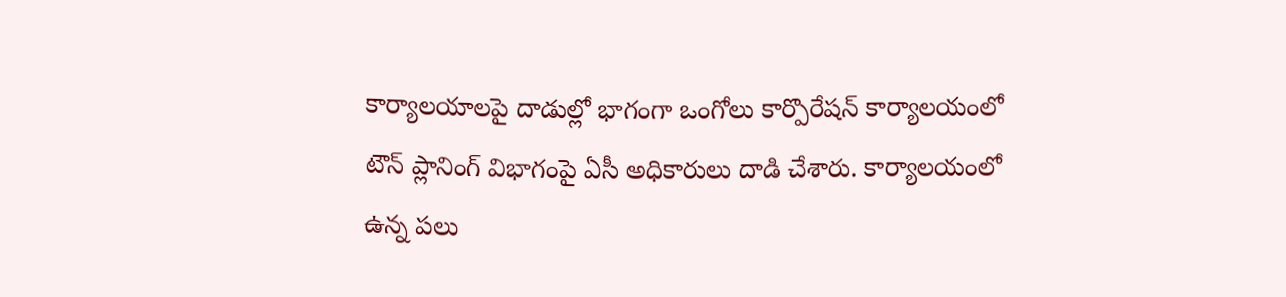కార్యాలయాలపై దాడుల్లో భాగంగా ఒంగోలు కార్పొరేషన్ కార్యాలయంలో టౌన్ ప్లానింగ్ విభాగంపై ఏసీ అధికారులు దాడి చేశారు. కార్యాలయంలో ఉన్న పలు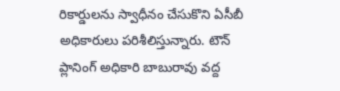రికార్డులను స్వాధీనం చేసుకొని ఏసీబీ అధికారులు పరిశీలిస్తున్నారు. టౌన్ ప్లానింగ్ అధికారి బాబురావు వద్ద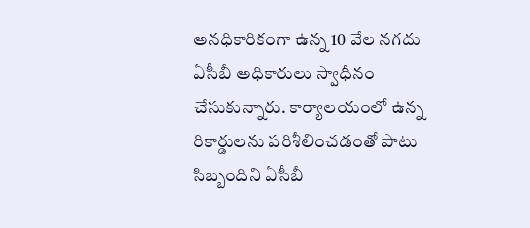అనధికారికంగా ఉన్న 10 వేల నగదు ఏసీబీ అధికారులు స్వాధీనం చేసుకున్నారు. కార్యాలయంలో ఉన్న రికార్డులను పరిశీలించడంతో పాటు సిబ్బందిని ఏసీబీ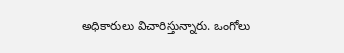అధికారులు విచారిస్తున్నారు. ఒంగోలు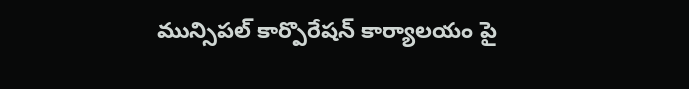మున్సిపల్ కార్పొరేషన్ కార్యాలయం పై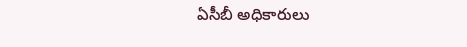ఏసీబీ అధికారులు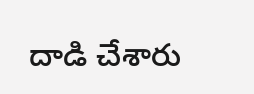దాడి చేశారు